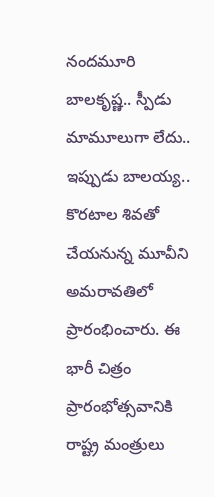నందమూరి బాలకృష్ణ.. స్పీడు మామూలుగా లేదు.. ఇప్పుడు బాలయ్య.. కొరటాల శివతో చేయనున్న మూవీని అమరావతిలో ప్రారంభించారు. ఈ భారీ చిత్రం ప్రారంభోత్సవానికి రాష్ట్ర మంత్రులు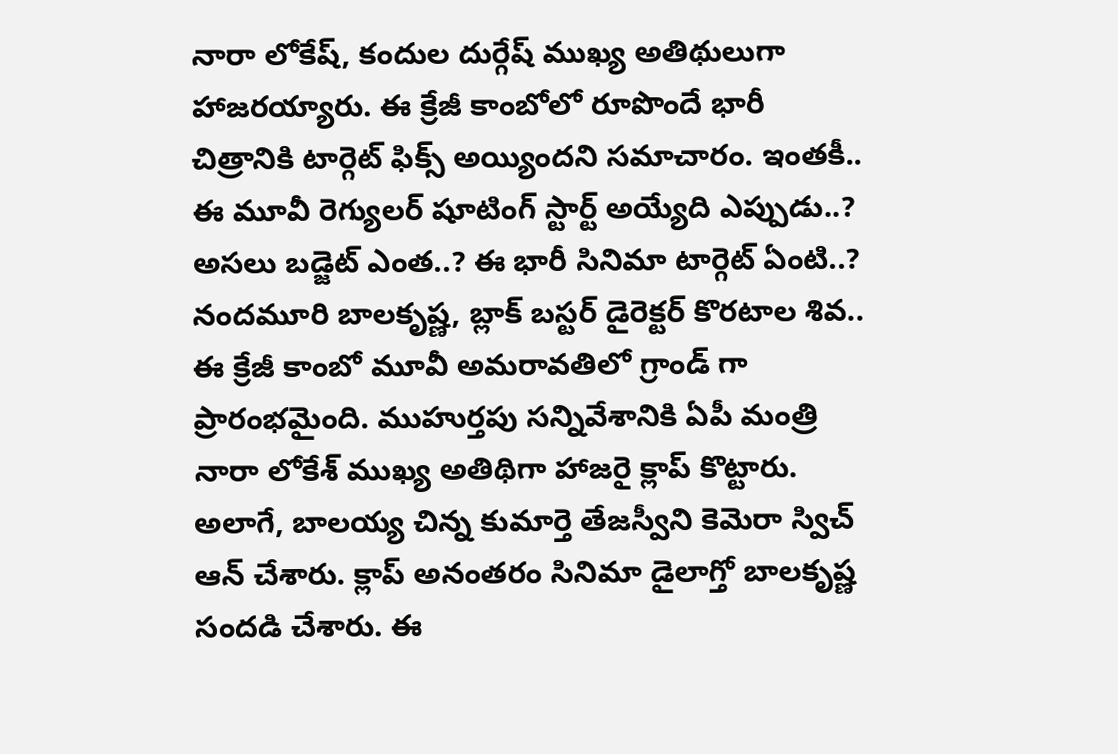నారా లోకేష్, కందుల దుర్గేష్ ముఖ్య అతిథులుగా హాజరయ్యారు. ఈ క్రేజీ కాంబోలో రూపొందే భారీ చిత్రానికి టార్గెట్ ఫిక్స్ అయ్యిందని సమాచారం. ఇంతకీ.. ఈ మూవీ రెగ్యులర్ షూటింగ్ స్టార్ట్ అయ్యేది ఎప్పుడు..? అసలు బడ్జెట్ ఎంత..? ఈ భారీ సినిమా టార్గెట్ ఏంటి..?
నందమూరి బాలకృష్ణ, బ్లాక్ బస్టర్ డైరెక్టర్ కొరటాల శివ.. ఈ క్రేజీ కాంబో మూవీ అమరావతిలో గ్రాండ్ గా ప్రారంభమైంది. ముహుర్తపు సన్నివేశానికి ఏపీ మంత్రి నారా లోకేశ్ ముఖ్య అతిథిగా హాజరై క్లాప్ కొట్టారు. అలాగే, బాలయ్య చిన్న కుమార్తె తేజస్వీని కెమెరా స్విచ్ ఆన్ చేశారు. క్లాప్ అనంతరం సినిమా డైలాగ్తో బాలకృష్ణ సందడి చేశారు. ఈ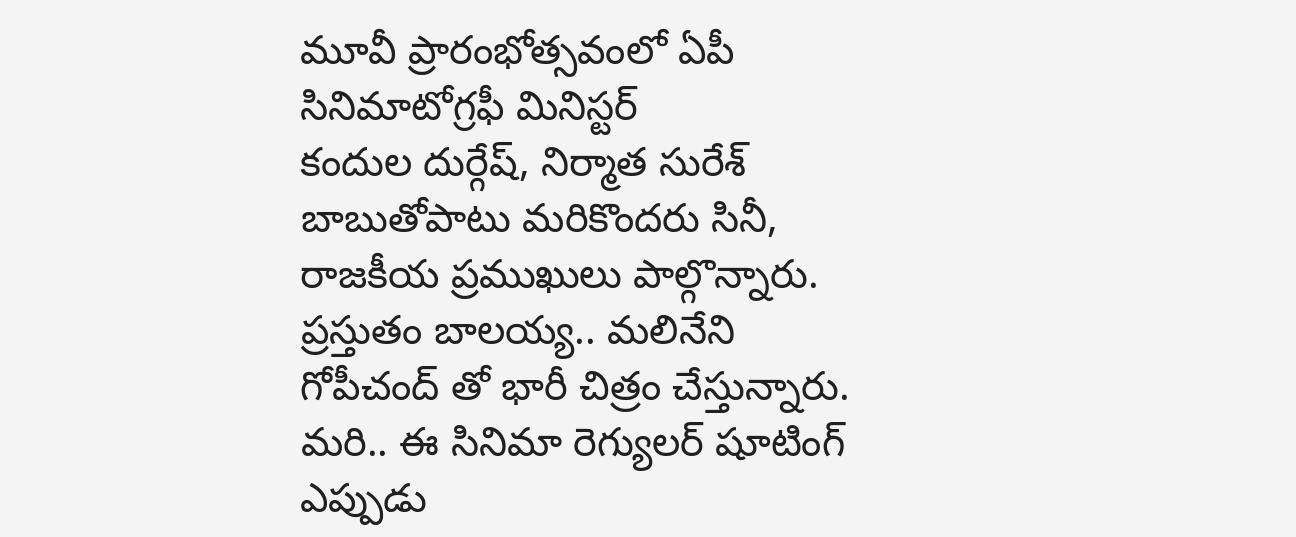మూవీ ప్రారంభోత్సవంలో ఏపీ సినిమాటోగ్రఫీ మినిస్టర్
కందుల దుర్గేష్, నిర్మాత సురేశ్ బాబుతోపాటు మరికొందరు సినీ, రాజకీయ ప్రముఖులు పాల్గొన్నారు. ప్రస్తుతం బాలయ్య.. మలినేని గోపీచంద్ తో భారీ చిత్రం చేస్తున్నారు. మరి.. ఈ సినిమా రెగ్యులర్ షూటింగ్ ఎప్పుడు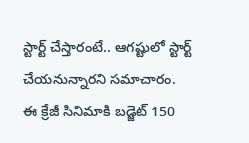స్టార్ట్ చేస్తారంటే.. ఆగష్టులో స్టార్ట్ చేయనున్నారని సమాచారం.
ఈ క్రేజీ సినిమాకి బడ్జెట్ 150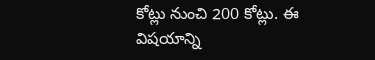కోట్లు నుంచి 200 కోట్లు. ఈ విషయాన్ని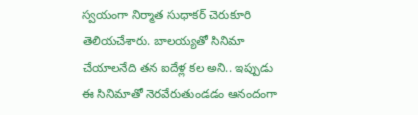స్వయంగా నిర్మాత సుధాకర్ చెరుకూరి తెలియచేశారు. బాలయ్యతో సినిమా చేయాలనేది తన ఐదేళ్ల కల అని.. ఇప్పుడు ఈ సినిమాతో నెరవేరుతుండడం ఆనందంగా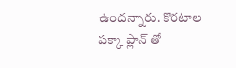ఉందన్నారు. కొరటాల పక్కా ప్లాన్ తో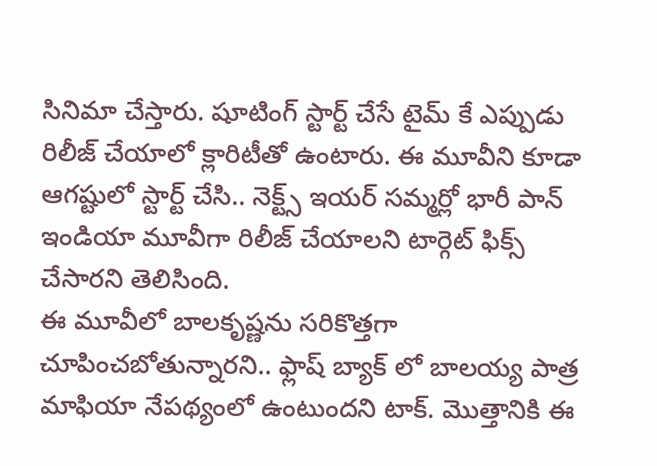సినిమా చేస్తారు. షూటింగ్ స్టార్ట్ చేసే టైమ్ కే ఎప్పుడు రిలీజ్ చేయాలో క్లారిటీతో ఉంటారు. ఈ మూవీని కూడా ఆగష్టులో స్టార్ట్ చేసి.. నెక్ట్స్ ఇయర్ సమ్మర్లో భారీ పాన్ ఇండియా మూవీగా రిలీజ్ చేయాలని టార్గెట్ ఫిక్స్ చేసారని తెలిసింది.
ఈ మూవీలో బాలకృష్ణను సరికొత్తగా చూపించబోతున్నారని.. ఫ్లాష్ బ్యాక్ లో బాలయ్య పాత్ర మాఫియా నేపథ్యంలో ఉంటుందని టాక్. మొత్తానికి ఈ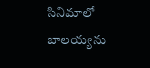సినిమాలో బాలయ్యను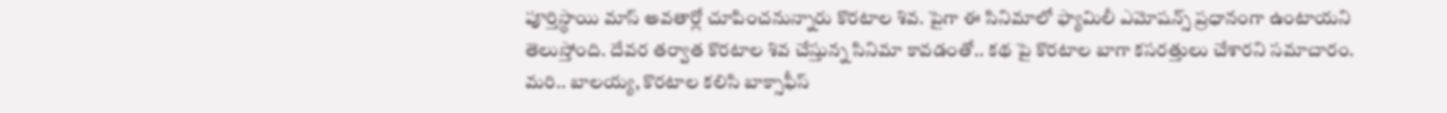పూర్తిస్థాయి మాస్ అవతార్లో చూపించనున్నారు కొరటాల శివ. పైగా ఈ సినిమాలో ఫ్యామిలీ ఎమోషన్స్ ప్రధానంగా ఉంటాయని తెలుస్తోంది. దేవర తర్వాత కొరటాల శివ చేస్తున్న సినిమా కావడంతో.. కథ పై కొరటాల బాగా కసరత్తులు చేశారని సమాచారం. మరి.. బాలయ్య, కొరటాల కలిసి బాక్సాఫీస్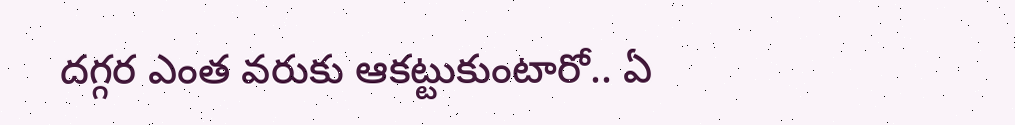దగ్గర ఎంత వరుకు ఆకట్టుకుంటారో.. ఏ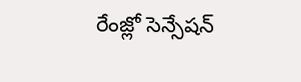రేంజ్లో సెన్సేషన్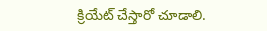క్రియేట్ చేస్తారో చూడాలి.